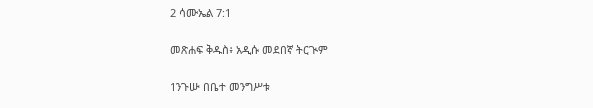2 ሳሙኤል 7:1

መጽሐፍ ቅዱስ፥ አዲሱ መደበኛ ትርጒም

1ንጉሡ በቤተ መንግሥቱ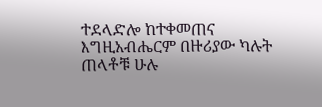ተደላድሎ ከተቀመጠና እግዚአብሔርም በዙሪያው ካሉት ጠላቶቹ ሁሉ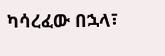ካሳረፈው በኋላ፣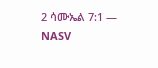2 ሳሙኤል 7:1 — NASV